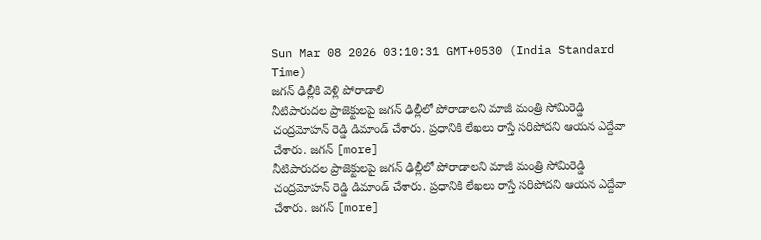Sun Mar 08 2026 03:10:31 GMT+0530 (India Standard Time)
జగన్ ఢిల్లీకి వెళ్లి పోరాడాలి
నీటిపారుదల ప్రాజెక్టులపై జగన్ ఢిల్లీలో పోరాడాలని మాజీ మంత్రి సోమిరెడ్డి చంద్రమోహన్ రెడ్డి డిమాండ్ చేశారు. ప్రధానికి లేఖలు రాస్తే సరిపోదని ఆయన ఎద్దేవా చేశారు. జగన్ [more]
నీటిపారుదల ప్రాజెక్టులపై జగన్ ఢిల్లీలో పోరాడాలని మాజీ మంత్రి సోమిరెడ్డి చంద్రమోహన్ రెడ్డి డిమాండ్ చేశారు. ప్రధానికి లేఖలు రాస్తే సరిపోదని ఆయన ఎద్దేవా చేశారు. జగన్ [more]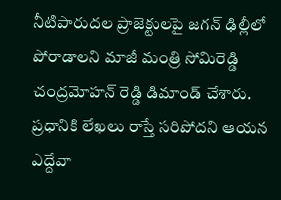నీటిపారుదల ప్రాజెక్టులపై జగన్ ఢిల్లీలో పోరాడాలని మాజీ మంత్రి సోమిరెడ్డి చంద్రమోహన్ రెడ్డి డిమాండ్ చేశారు. ప్రధానికి లేఖలు రాస్తే సరిపోదని ఆయన ఎద్దేవా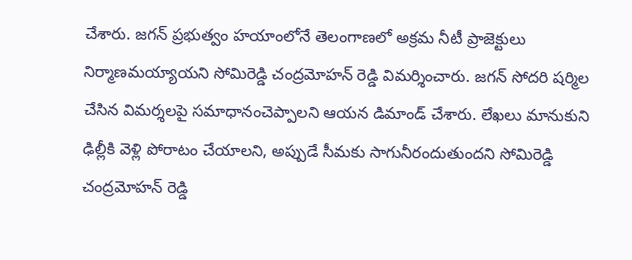చేశారు. జగన్ ప్రభుత్వం హయాంలోనే తెలంగాణలో అక్రమ నీటీ ప్రాజెక్టులు నిర్మాణమయ్యాయని సోమిరెడ్డి చంద్రమోహన్ రెడ్డి విమర్శించారు. జగన్ సోదరి షర్మిల చేసిన విమర్శలపై సమాధానంచెప్పాలని ఆయన డిమాండ్ చేశారు. లేఖలు మానుకుని ఢిల్లీకి వెళ్లి పోరాటం చేయాలని, అప్పుడే సీమకు సాగునీరందుతుందని సోమిరెడ్డి చంద్రమోహన్ రెడ్డి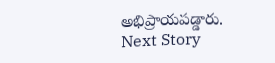అభిప్రాయపడ్డారు.
Next Story